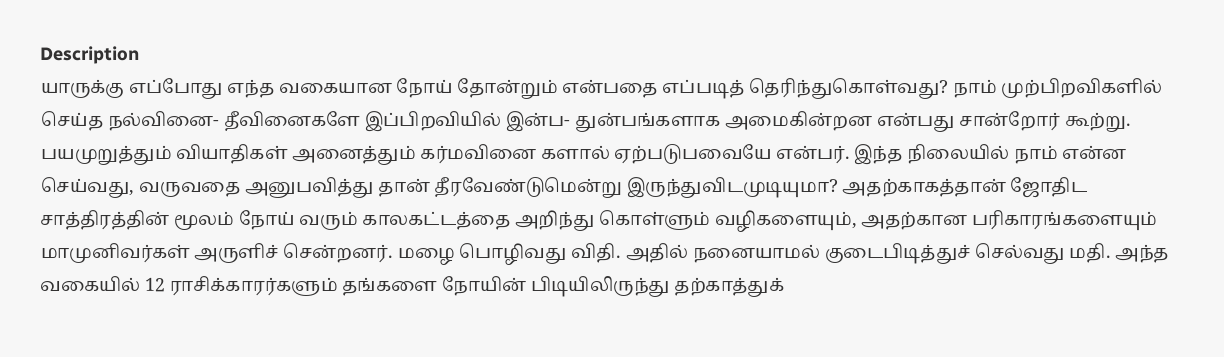Description
யாருக்கு எப்போது எந்த வகையான நோய் தோன்றும் என்பதை எப்படித் தெரிந்துகொள்வது? நாம் முற்பிறவிகளில் செய்த நல்வினை- தீவினைகளே இப்பிறவியில் இன்ப- துன்பங்களாக அமைகின்றன என்பது சான்றோர் கூற்று. பயமுறுத்தும் வியாதிகள் அனைத்தும் கர்மவினை களால் ஏற்படுபவையே என்பர். இந்த நிலையில் நாம் என்ன செய்வது, வருவதை அனுபவித்து தான் தீரவேண்டுமென்று இருந்துவிடமுடியுமா? அதற்காகத்தான் ஜோதிட சாத்திரத்தின் மூலம் நோய் வரும் காலகட்டத்தை அறிந்து கொள்ளும் வழிகளையும், அதற்கான பரிகாரங்களையும் மாமுனிவர்கள் அருளிச் சென்றனர். மழை பொழிவது விதி. அதில் நனையாமல் குடைபிடித்துச் செல்வது மதி. அந்த வகையில் 12 ராசிக்காரர்களும் தங்களை நோயின் பிடியிலிருந்து தற்காத்துக்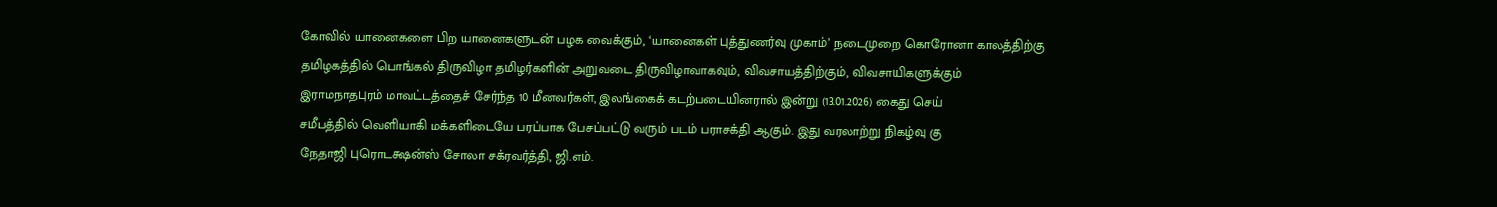கோவில் யானைகளை பிற யானைகளுடன் பழக வைக்கும், ‘யானைகள் புத்துணர்வு முகாம்’ நடைமுறை கொரோனா காலத்திற்கு
தமிழகத்தில் பொங்கல் திருவிழா தமிழர்களின் அறுவடை திருவிழாவாகவும், விவசாயத்திற்கும், விவசாயிகளுக்கும்
இராமநாதபுரம் மாவட்டத்தைச் சேர்ந்த 10 மீனவர்கள், இலங்கைக் கடற்படையினரால் இன்று (13.01.2026) கைது செய்
சமீபத்தில் வெளியாகி மக்களிடையே பரப்பாக பேசப்பட்டு வரும் படம் பராசக்தி ஆகும். இது வரலாற்று நிகழ்வு கு
நேதாஜி புரொடக்ஷன்ஸ் சோலா சக்ரவர்த்தி, ஜி.எம்.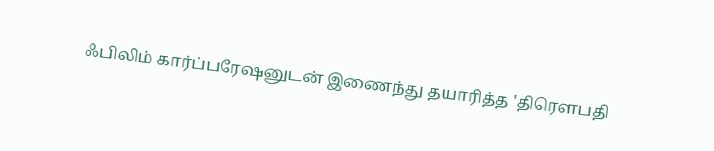ஃபிலிம் கார்ப்பரேஷனுடன் இணைந்து தயாரித்த 'திரௌபதி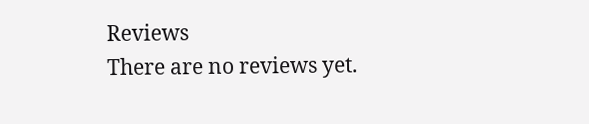Reviews
There are no reviews yet.